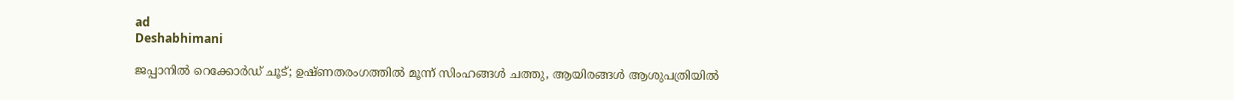ad
Deshabhimani

ജപ്പാനിൽ റെക്കോർഡ് ചൂട്; ഉഷ്ണതരംഗത്തിൽ മൂന്ന് സിംഹങ്ങൾ ചത്തു, ആയിരങ്ങൾ ആശുപത്രിയിൽ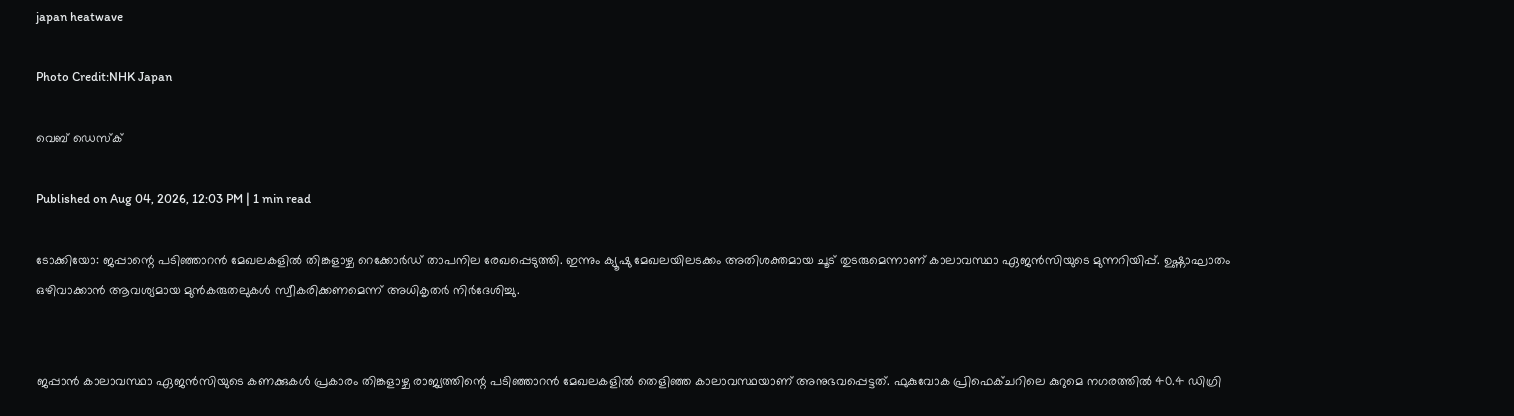japan heatwave

Photo Credit:NHK Japan

വെബ് ഡെസ്ക്

Published on Aug 04, 2026, 12:03 PM | 1 min read

ടോക്കിയോ: ജപ്പാന്റെ പടിഞ്ഞാറൻ മേഖലകളിൽ തിങ്കളാഴ്ച റെക്കോർഡ് താപനില രേഖപ്പെടുത്തി. ഇന്നും ക്യൂഷു മേഖലയിലടക്കം അതിശക്തമായ ചൂട് തുടരുമെന്നാണ് കാലാവസ്ഥാ ഏജൻസിയുടെ മുന്നറിയിപ്പ്. ഉഷ്ണാഘാതം ഒഴിവാക്കാൻ ആവശ്യമായ മുൻകരുതലുകൾ സ്വീകരിക്കണമെന്ന് അധികൃതർ നിർദേശിച്ചു.


ജപ്പാൻ കാലാവസ്ഥാ ഏജൻസിയുടെ കണക്കുകൾ പ്രകാരം തിങ്കളാഴ്ച രാജ്യത്തിന്റെ പടിഞ്ഞാറൻ മേഖലകളിൽ തെളിഞ്ഞ കാലാവസ്ഥയാണ് അനുഭവപ്പെട്ടത്. ഫുകുവോക പ്രിഫെക്ചറിലെ കുറുമെ നഗരത്തിൽ 40.4 ഡിഗ്രി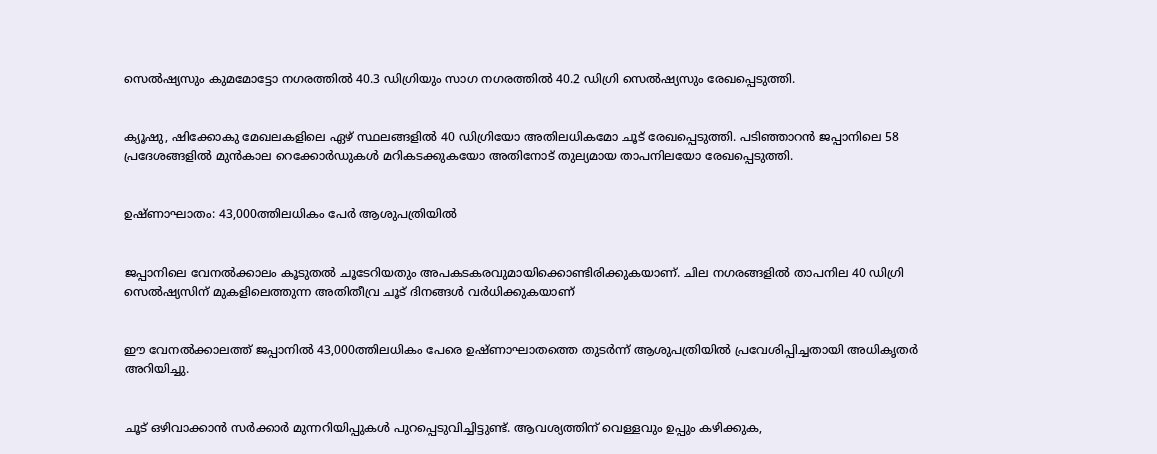സെൽഷ്യസും കുമമോട്ടോ നഗരത്തിൽ 40.3 ഡിഗ്രിയും സാഗ നഗരത്തിൽ 40.2 ഡിഗ്രി സെൽഷ്യസും രേഖപ്പെടുത്തി.


ക്യൂഷു, ഷിക്കോകു മേഖലകളിലെ ഏഴ് സ്ഥലങ്ങളിൽ 40 ഡിഗ്രിയോ അതിലധികമോ ചൂട് രേഖപ്പെടുത്തി. പടിഞ്ഞാറൻ ജപ്പാനിലെ 58 പ്രദേശങ്ങളിൽ മുൻകാല റെക്കോർഡുകൾ മറികടക്കുകയോ അതിനോട് തുല്യമായ താപനിലയോ രേഖപ്പെടുത്തി.


ഉഷ്ണാഘാതം: 43,000ത്തിലധികം പേർ ആശുപത്രിയിൽ


ജപ്പാനിലെ വേനൽക്കാലം കൂടുതൽ ചൂടേറിയതും അപകടകരവുമായിക്കൊണ്ടിരിക്കുകയാണ്. ചില നഗരങ്ങളിൽ താപനില 40 ഡിഗ്രി സെൽഷ്യസിന് മുകളിലെത്തുന്ന അതിതീവ്ര ചൂട് ദിനങ്ങൾ വർധിക്കുകയാണ്


ഈ വേനൽക്കാലത്ത് ജപ്പാനിൽ 43,000ത്തിലധികം പേരെ ഉഷ്ണാഘാതത്തെ തുടർന്ന് ആശുപത്രിയിൽ പ്രവേശിപ്പിച്ചതായി അധികൃതർ അറിയിച്ചു.


ചൂട് ഒഴിവാക്കാൻ സർക്കാർ മുന്നറിയിപ്പുകൾ പുറപ്പെടുവിച്ചിട്ടുണ്ട്. ആവശ്യത്തിന് വെള്ളവും ഉപ്പും കഴിക്കുക,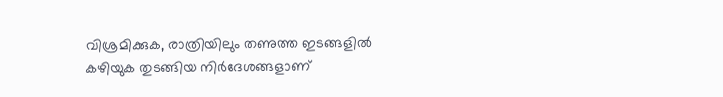വിശ്രമിക്കുക, രാത്രിയിലും തണുത്ത ഇടങ്ങളിൽ കഴിയുക തുടങ്ങിയ നിർദേശങ്ങളാണ്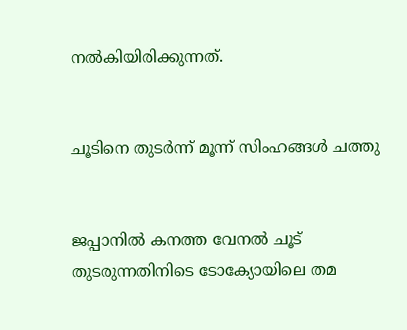നൽകിയിരിക്കുന്നത്.


ചൂടിനെ തുടർന്ന് മൂന്ന് സിംഹങ്ങൾ ചത്തു


ജപ്പാനിൽ കനത്ത വേനൽ ചൂട് തുടരുന്നതിനിടെ ടോക്യോയിലെ തമ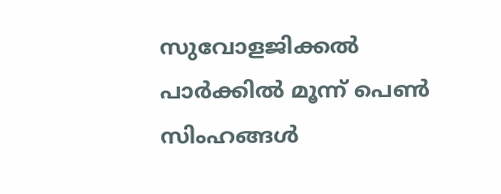സുവോളജിക്കൽ പാർക്കിൽ മൂന്ന് പെൺ സിംഹങ്ങൾ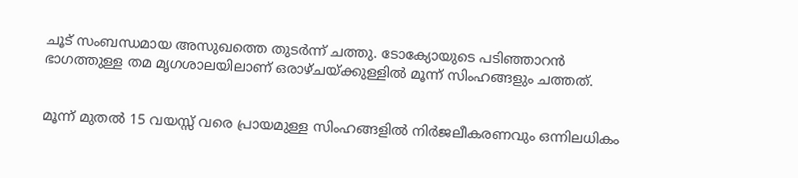ചൂട് സംബന്ധമായ അസുഖത്തെ തുടർന്ന് ചത്തു. ടോക്യോയുടെ പടിഞ്ഞാറൻ ഭാഗത്തുള്ള തമ മൃഗശാലയിലാണ് ഒരാഴ്ചയ്ക്കുള്ളിൽ മൂന്ന് സിംഹങ്ങളും ചത്തത്.


മൂന്ന് മുതൽ 15 വയസ്സ് വരെ പ്രായമുള്ള സിംഹങ്ങളിൽ നിർജലീകരണവും ഒന്നിലധികം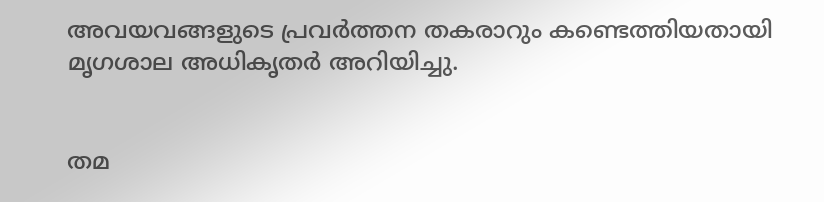അവയവങ്ങളുടെ പ്രവർത്തന തകരാറും കണ്ടെത്തിയതായി മൃഗശാല അധികൃതർ അറിയിച്ചു.


തമ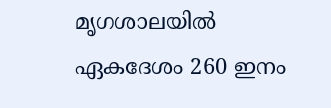മൃഗശാലയിൽ ഏകദേശം 260 ഇനം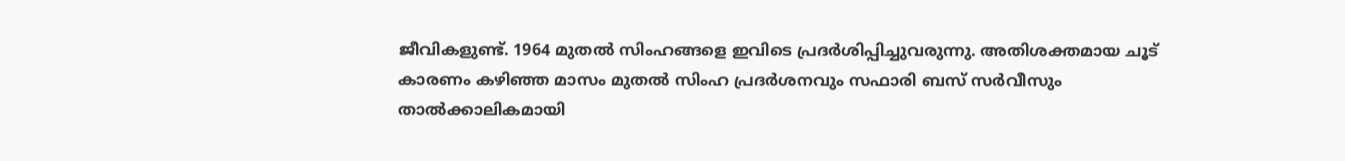ജീവികളുണ്ട്. 1964 മുതൽ സിംഹങ്ങളെ ഇവിടെ പ്രദർശിപ്പിച്ചുവരുന്നു. അതിശക്തമായ ചൂട് കാരണം കഴിഞ്ഞ മാസം മുതൽ സിംഹ പ്രദർശനവും സഫാരി ബസ് സർവീസും താൽക്കാലികമായി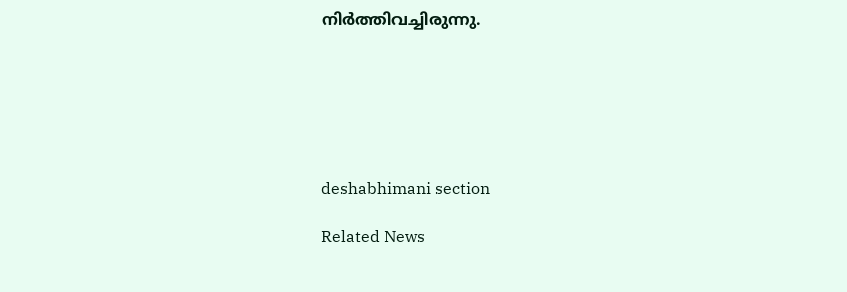നിർത്തിവച്ചിരുന്നു.






deshabhimani section

Related News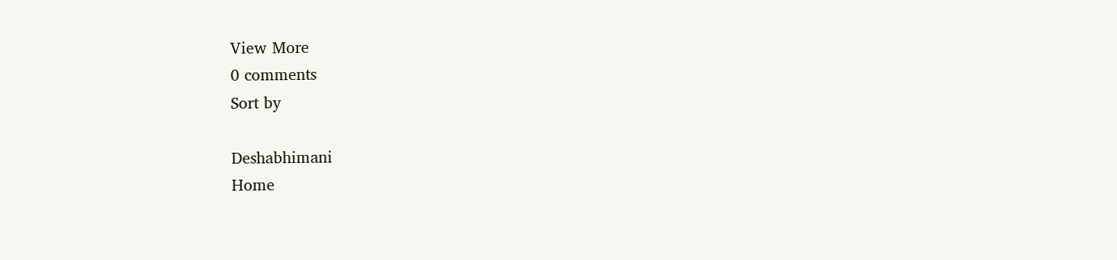View More
0 comments
Sort by

Deshabhimani
Home